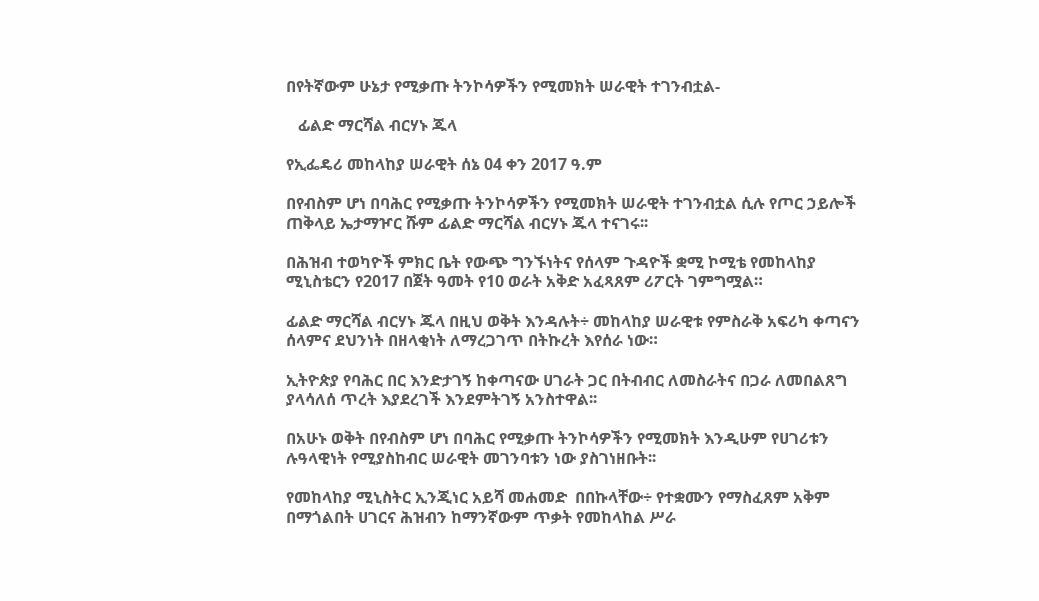በየትኛውም ሁኔታ የሚቃጡ ትንኮሳዎችን የሚመክት ሠራዊት ተገንብቷል-

   ፊልድ ማርሻል ብርሃኑ ጁላ

የኢፌዴሪ መከላከያ ሠራዊት ሰኔ 04 ቀን 2017 ዓ.ም

በየብስም ሆነ በባሕር የሚቃጡ ትንኮሳዎችን የሚመክት ሠራዊት ተገንብቷል ሲሉ የጦር ኃይሎች ጠቅላይ ኤታማዦር ሹም ፊልድ ማርሻል ብርሃኑ ጁላ ተናገሩ፡፡

በሕዝብ ተወካዮች ምክር ቤት የውጭ ግንኙነትና የሰላም ጉዳዮች ቋሚ ኮሚቴ የመከላከያ ሚኒስቴርን የ2017 በጀት ዓመት የ10 ወራት አቅድ አፈጻጸም ሪፖርት ገምግሟል።

ፊልድ ማርሻል ብርሃኑ ጁላ በዚህ ወቅት እንዳሉት÷ መከላከያ ሠራዊቱ የምስራቅ አፍሪካ ቀጣናን ሰላምና ደህንነት በዘላቂነት ለማረጋገጥ በትኩረት እየሰራ ነው።

ኢትዮጵያ የባሕር በር እንድታገኝ ከቀጣናው ሀገራት ጋር በትብብር ለመስራትና በጋራ ለመበልጸግ ያላሳለሰ ጥረት እያደረገች እንደምትገኝ አንስተዋል፡፡

በአሁኑ ወቅት በየብስም ሆነ በባሕር የሚቃጡ ትንኮሳዎችን የሚመክት እንዲሁም የሀገሪቱን ሉዓላዊነት የሚያስከብር ሠራዊት መገንባቱን ነው ያስገነዘቡት፡፡

የመከላከያ ሚኒስትር ኢንጂነር አይሻ መሐመድ  በበኩላቸው÷ የተቋሙን የማስፈጸም አቅም በማጎልበት ሀገርና ሕዝብን ከማንኛውም ጥቃት የመከላከል ሥራ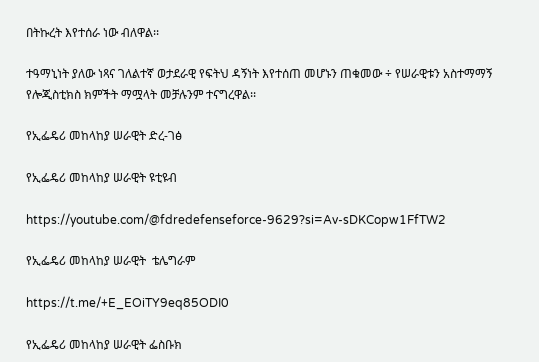በትኩረት እየተሰራ ነው ብለዋል፡፡

ተዓማኒነት ያለው ነጻና ገለልተኛ ወታደራዊ የፍትህ ዳኝነት እየተሰጠ መሆኑን ጠቁመው ÷ የሠራዊቱን አስተማማኝ የሎጂስቲክስ ክምችት ማሟላት መቻሉንም ተናግረዋል፡፡

የኢፌዴሪ መከላከያ ሠራዊት ድረ-ገፅ

የኢፌዴሪ መከላከያ ሠራዊት ዩቲዩብ

https://youtube.com/@fdredefenseforce-9629?si=Av-sDKCopw1FfTW2

የኢፌዴሪ መከላከያ ሠራዊት  ቴሌግራም

https://t.me/+E_EOiTY9eq85ODI0

የኢፌዴሪ መከላከያ ሠራዊት ፌስቡክ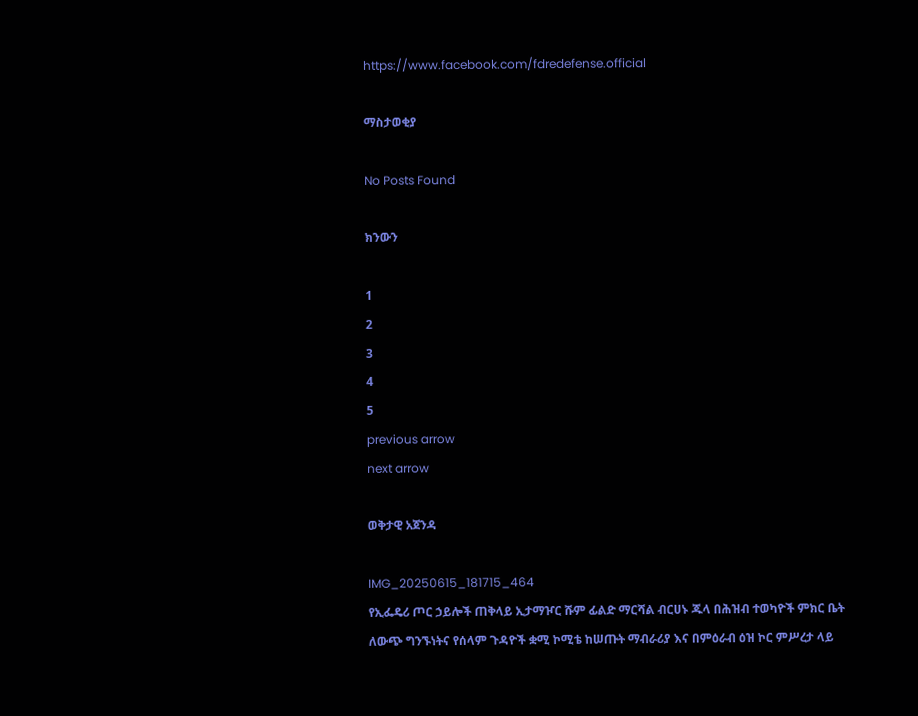https://www.facebook.com/fdredefense.official

ማስታወቂያ

No Posts Found

ክንውን

1
2
3
4
5
previous arrow
next arrow

ወቅታዊ አጀንዳ

IMG_20250615_181715_464
የኢፌዴሪ ጦር ኃይሎች ጠቅላይ ኢታማዦር ሹም ፊልድ ማርሻል ብርሀኑ ጁላ በሕዝብ ተወካዮች ምክር ቤት ለውጭ ግንኙነትና የሰላም ጉዳዮች ቋሚ ኮሚቴ ከሠጡት ማብራሪያ እና በምዕራብ ዕዝ ኮር ምሥረታ ላይ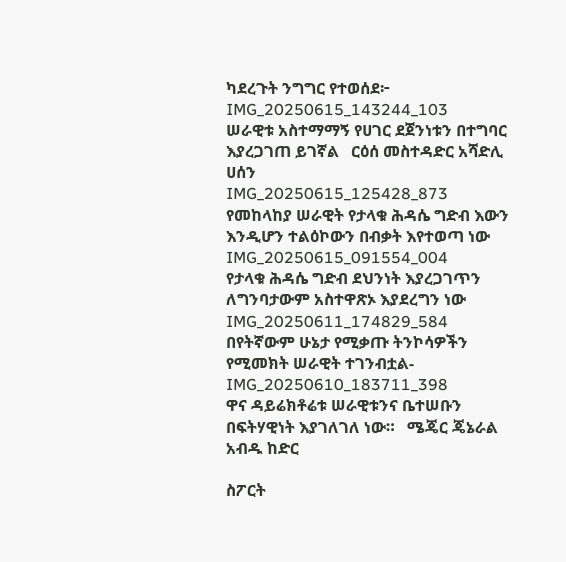ካደረጉት ንግግር የተወሰደ፦
IMG_20250615_143244_103
ሠራዊቱ አስተማማኝ የሀገር ደጀንነቱን በተግባር እያረጋገጠ ይገኛል   ርዕሰ መስተዳድር አሻድሊ ሀሰን
IMG_20250615_125428_873
የመከላከያ ሠራዊት የታላቁ ሕዳሴ ግድብ እውን እንዲሆን ተልዕኮውን በብቃት እየተወጣ ነው
IMG_20250615_091554_004
የታላቁ ሕዳሴ ግድብ ደህንነት እያረጋገጥን ለግንባታውም አስተዋጽኦ እያደረግን ነው
IMG_20250611_174829_584
በየትኛውም ሁኔታ የሚቃጡ ትንኮሳዎችን የሚመክት ሠራዊት ተገንብቷል-
IMG_20250610_183711_398
ዋና ዳይሬክቶሬቱ ሠራዊቱንና ቤተሠቡን በፍትሃዊነት እያገለገለ ነው።   ሜጄር ጄኔራል አብዱ ከድር

ስፖርት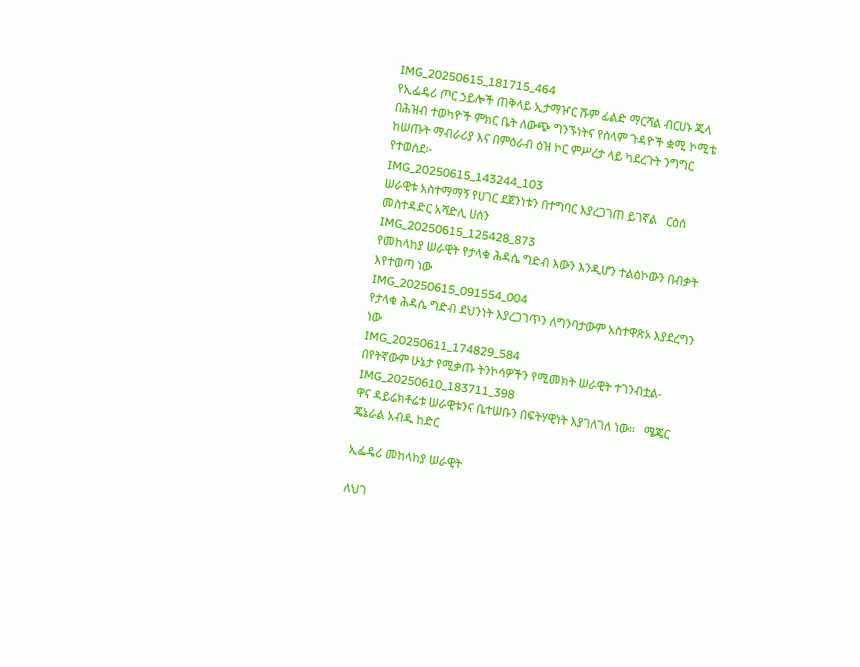IMG_20250615_181715_464
የኢፌዴሪ ጦር ኃይሎች ጠቅላይ ኢታማዦር ሹም ፊልድ ማርሻል ብርሀኑ ጁላ በሕዝብ ተወካዮች ምክር ቤት ለውጭ ግንኙነትና የሰላም ጉዳዮች ቋሚ ኮሚቴ ከሠጡት ማብራሪያ እና በምዕራብ ዕዝ ኮር ምሥረታ ላይ ካደረጉት ንግግር የተወሰደ፦
IMG_20250615_143244_103
ሠራዊቱ አስተማማኝ የሀገር ደጀንነቱን በተግባር እያረጋገጠ ይገኛል   ርዕሰ መስተዳድር አሻድሊ ሀሰን
IMG_20250615_125428_873
የመከላከያ ሠራዊት የታላቁ ሕዳሴ ግድብ እውን እንዲሆን ተልዕኮውን በብቃት እየተወጣ ነው
IMG_20250615_091554_004
የታላቁ ሕዳሴ ግድብ ደህንነት እያረጋገጥን ለግንባታውም አስተዋጽኦ እያደረግን ነው
IMG_20250611_174829_584
በየትኛውም ሁኔታ የሚቃጡ ትንኮሳዎችን የሚመክት ሠራዊት ተገንብቷል-
IMG_20250610_183711_398
ዋና ዳይሬክቶሬቱ ሠራዊቱንና ቤተሠቡን በፍትሃዊነት እያገለገለ ነው።   ሜጄር ጄኔራል አብዱ ከድር

ኢፌዴሪ መከላከያ ሠራዊት

ለህገ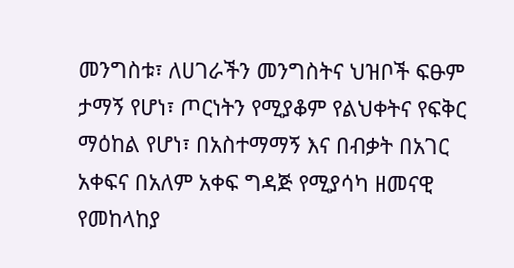መንግስቱ፣ ለሀገራችን መንግስትና ህዝቦች ፍፁም ታማኝ የሆነ፣ ጦርነትን የሚያቆም የልህቀትና የፍቅር ማዕከል የሆነ፣ በአስተማማኝ እና በብቃት በአገር አቀፍና በአለም አቀፍ ግዳጅ የሚያሳካ ዘመናዊ የመከላከያ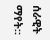ሰራዊት ማየት።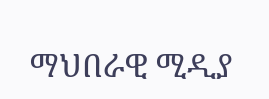ማህበራዊ ሚዲያ